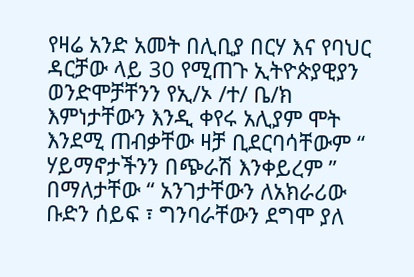የዛሬ አንድ አመት በሊቢያ በርሃ እና የባህር ዳርቻው ላይ 30 የሚጠጉ ኢትዮጵያዊያን ወንድሞቻቸንን የኢ/ኦ /ተ/ ቤ/ክ እምነታቸውን እንዲ ቀየሩ አሊያም ሞት እንደሚ ጠብቃቸው ዛቻ ቢደርባሳቸውም “ ሃይማኖታችንን በጭራሽ እንቀይረም ” በማለታቸው “ አንገታቸውን ለአክራሪው ቡድን ሰይፍ ፣ ግንባራቸውን ደግሞ ያለ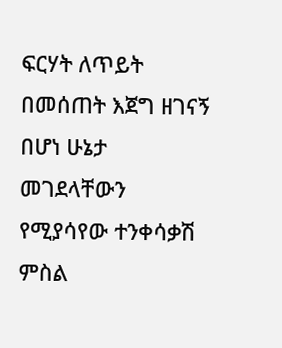ፍርሃት ለጥይት በመሰጠት እጀግ ዘገናኝ በሆነ ሁኔታ መገደላቸውን የሚያሳየው ተንቀሳቃሽ ምስል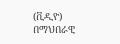(ቪዲዮ) በማህበራዊ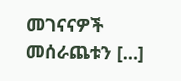መገናናዎች መሰራጨቱን […]